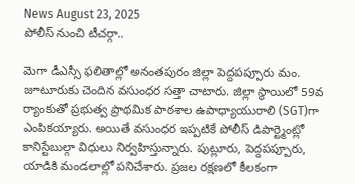News August 23, 2025
పోలీస్ నుంచి టీచర్గా..

మెగా డీఎస్సీ ఫలితాల్లో అనంతపురం జిల్లా పెద్దపప్పూరు మం. జూటూరుకు చెందిన వసుంధర సత్తా చాటారు. జిల్లా స్థాయిలో 59వ ర్యాంకుతో ప్రభుత్వ ప్రాథమిక పాఠశాల ఉపాధ్యాయురాలి (SGT)గా ఎంపికయ్యారు. అయితే వసుంధర ఇప్పటికే పోలీస్ డిపార్ట్మెంట్లో కానిస్టేబుల్గా విధులు నిర్వహిస్తున్నారు. పుట్లూరు, పెద్దపప్పూరు, యాడికి మండలాల్లో పనిచేశారు. ప్రజల రక్షణలో కీలకంగా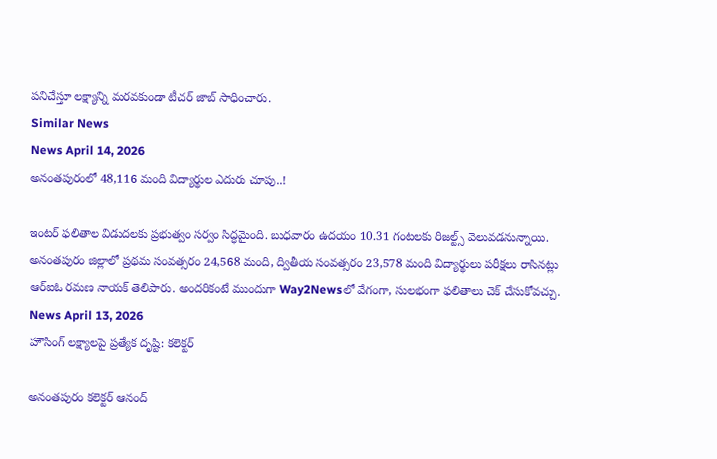పనిచేస్తూ లక్ష్యాన్ని మరవకుండా టీచర్ జాబ్ సాధించారు.
Similar News
News April 14, 2026
అనంతపురంలో 48,116 మంది విద్యార్థుల ఎదురు చూపు..!

ఇంటర్ ఫలితాల విడుదలకు ప్రభుత్వం సర్వం సిద్ధమైంది. బుధవారం ఉదయం 10.31 గంటలకు రిజల్ట్స్ వెలువడనున్నాయి. అనంతపురం జిల్లాలో ప్రథమ సంవత్సరం 24,568 మంది, ద్వితీయ సంవత్సరం 23,578 మంది విద్యార్థులు పరీక్షలు రాసినట్లు ఆర్ఐఓ రమణ నాయక్ తెలిపారు. అందరికంటే ముందుగా Way2Newsలో వేగంగా, సులభంగా ఫలితాలు చెక్ చేసుకోవచ్చు.
News April 13, 2026
హౌసింగ్ లక్ష్యాలపై ప్రత్యేక దృష్టి: కలెక్టర్

అనంతపురం కలెక్టర్ ఆనంద్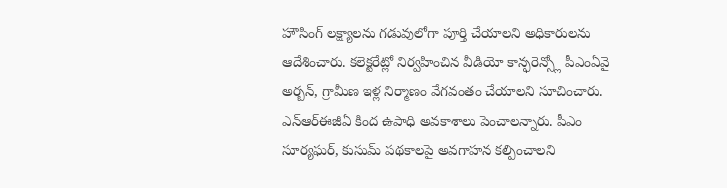హౌసింగ్ లక్ష్యాలను గడువులోగా పూర్తి చేయాలని అధికారులను ఆదేశించారు. కలెక్టరేట్లో నిర్వహించిన వీడియో కాన్ఫరెన్స్లో పీఎంఏవై అర్బన్, గ్రామీణ ఇళ్ల నిర్మాణం వేగవంతం చేయాలని సూచించారు. ఎన్ఆర్ఈజీఏ కింద ఉపాధి అవకాశాలు పెంచాలన్నారు. పీఎం సూర్యఘర్, కుసుమ్ పథకాలపై అవగాహన కల్పించాలని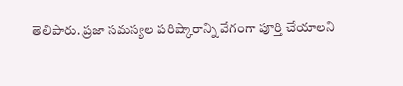తెలిపారు. ప్రజా సమస్యల పరిష్కారాన్ని వేగంగా పూర్తి చేయాలని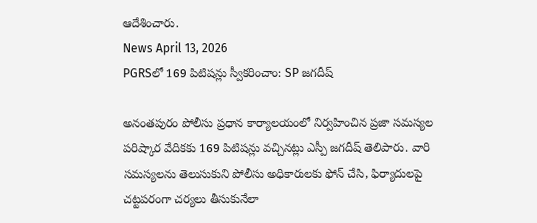ఆదేశించారు.
News April 13, 2026
PGRSలో 169 పిటిషన్లు స్వీకరించాం: SP జగదీష్

అనంతపురం పోలీసు ప్రధాన కార్యాలయంలో నిర్వహించిన ప్రజా సమస్యల పరిష్కార వేదికకు 169 పిటిషన్లు వచ్చినట్లు ఎస్పీ జగదీష్ తెలిపారు. వారి సమస్యలను తెలుసుకుని పోలీసు అధికారులకు ఫోన్ చేసి, ఫిర్యాదులపై చట్టపరంగా చర్యలు తీసుకునేలా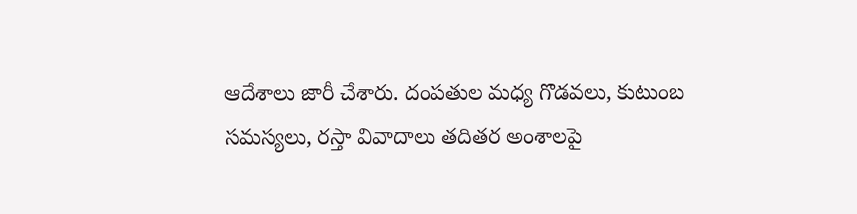ఆదేశాలు జారీ చేశారు. దంపతుల మధ్య గొడవలు, కుటుంబ సమస్యలు, రస్తా వివాదాలు తదితర అంశాలపై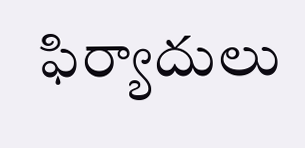ఫిర్యాదులు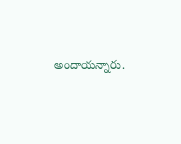అందాయన్నారు.